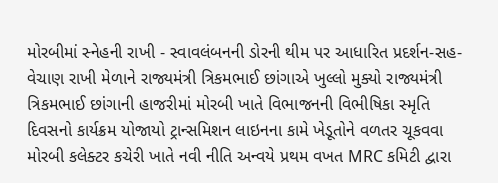મોરબીમાં સ્નેહની રાખી - સ્વાવલંબનની ડોરની થીમ પર આધારિત પ્રદર્શન-સહ-વેચાણ રાખી મેળાને રાજ્યમંત્રી ત્રિકમભાઈ છાંગાએ ખુલ્લો મુક્યો રાજ્યમંત્રી ત્રિકમભાઈ છાંગાની હાજરીમાં મોરબી ખાતે વિભાજનની વિભીષિકા સ્મૃતિ દિવસનો કાર્યક્રમ યોજાયો ટ્રાન્સમિશન લાઇનના કામે ખેડૂતોને વળતર ચૂકવવા મોરબી કલેક્ટર કચેરી ખાતે નવી નીતિ અન્વયે પ્રથમ વખત MRC કમિટી દ્વારા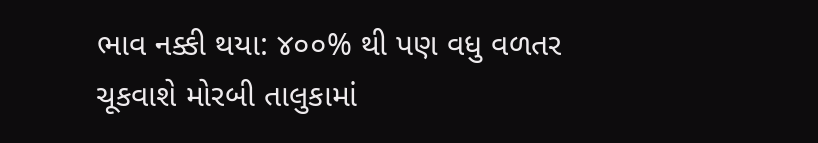ભાવ નક્કી થયા: ૪૦૦% થી પણ વધુ વળતર ચૂકવાશે મોરબી તાલુકામાં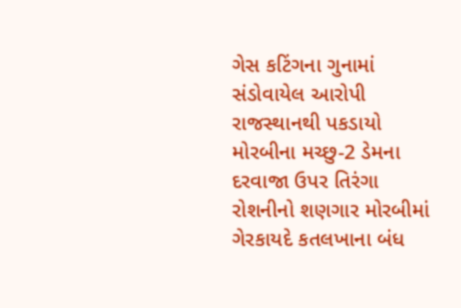ગેસ કટિંગના ગુનામાં સંડોવાયેલ આરોપી રાજસ્થાનથી પકડાયો મોરબીના મચ્છુ-2 ડેમના દરવાજા ઉપર તિરંગા રોશનીનો શણગાર મોરબીમાં ગેરકાયદે કતલખાના બંધ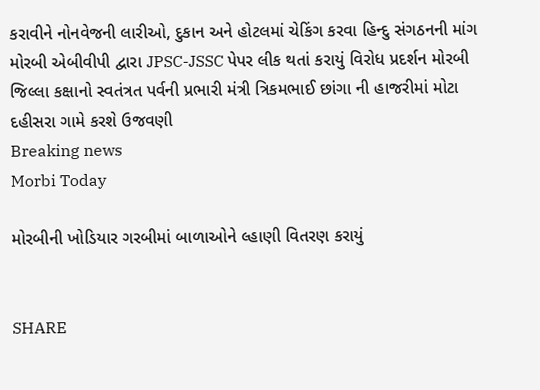કરાવીને નોનવેજની લારીઓ, દુકાન અને હોટલમાં ચેકિંગ કરવા હિન્દુ સંગઠનની માંગ મોરબી એબીવીપી દ્વારા JPSC-JSSC પેપર લીક થતાં કરાયું વિરોધ પ્રદર્શન મોરબી જિલ્લા કક્ષાનો સ્વતંત્રત પર્વની પ્રભારી મંત્રી ત્રિકમભાઈ છાંગા ની હાજરીમાં મોટા દહીસરા ગામે કરશે ઉજવણી
Breaking news
Morbi Today

મોરબીની ખોડિયાર ગરબીમાં બાળાઓને લ્હાણી વિતરણ કરાયું


SHARE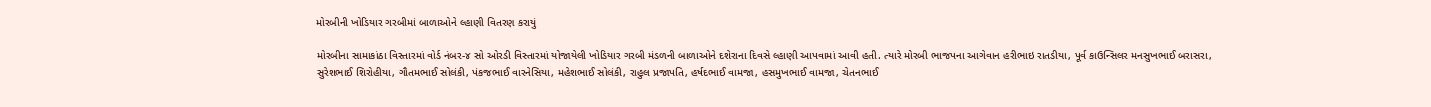મોરબીની ખોડિયાર ગરબીમાં બાળાઓને લ્હાણી વિતરણ કરાયું

મોરબીના સામાકાંઠા વિસ્તારમાં વોર્ડ નંબર-૪ સો ઓરડી વિસ્તારમાં યોજાયેલી ખોડિયાર ગરબી મંડળની બાળાઓને દશેરાના દિવસે લ્હાણી આપવામાં આવી હતી. ત્યારે મોરબી ભાજપના આગેવાન હરીભાઇ રાતડીયા, પૂર્વ કાઉન્સિલર મનસુખભાઈ બરાસરા, સુરેશભાઈ શિરોહીયા, ગૌતમભાઈ સોલંકી, પંકજભાઈ વારનેસિયા, મહેશભાઈ સોલંકી, રાહુલ પ્રજાપતિ, હર્ષદભાઈ વામજા, હસમુખભાઈ વામજા, ચેતનભાઈ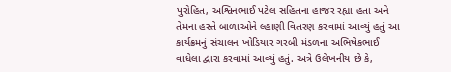પુરોહિત, અશ્વિનભાઈ પટેલ સહિતના હાજર રહ્યા હતા અને તેમના હસ્તે બાળાઓને લ્હાણી વિતરણ કરવામાં આવ્યું હતું આ કાર્યક્રમનું સંચાલન ખોડિયાર ગરબી મંડળના અભિષેકભાઈ વાધેલા દ્વારા કરવામાં આવ્યું હતું. અત્રે ઉલેખનીય છે કે,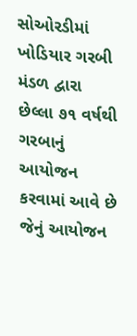સોઓરડીમાં ખોડિયાર ગરબી મંડળ દ્વારા છેલ્લા ૭૧ વર્ષથી ગરબાનું આયોજન કરવામાં આવે છે જેનું આયોજન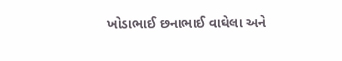ખોડાભાઈ છનાભાઈ વાઘેલા અને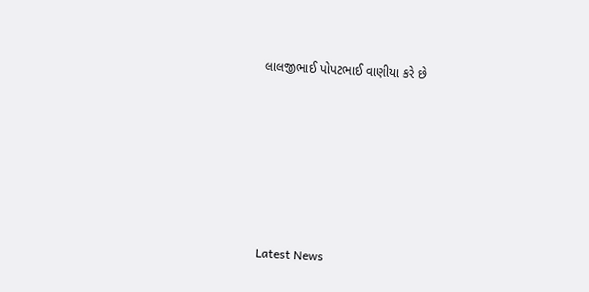લાલજીભાઈ પોપટભાઈ વાણીયા કરે છે






Latest News